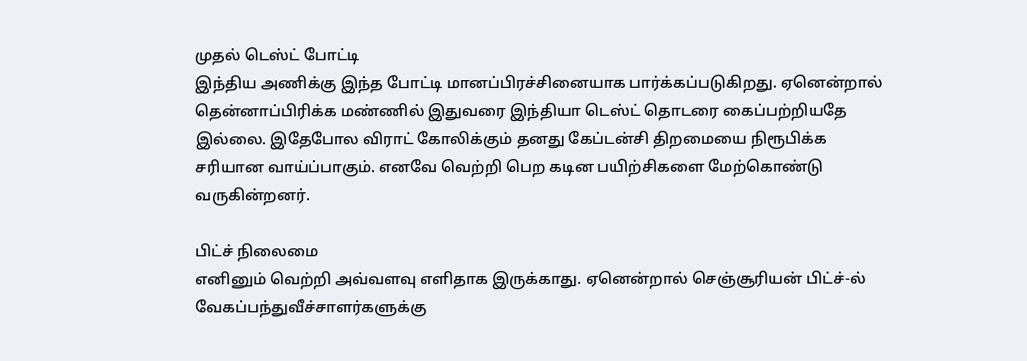முதல் டெஸ்ட் போட்டி
இந்திய அணிக்கு இந்த போட்டி மானப்பிரச்சினையாக பார்க்கப்படுகிறது. ஏனென்றால் தென்னாப்பிரிக்க மண்ணில் இதுவரை இந்தியா டெஸ்ட் தொடரை கைப்பற்றியதே இல்லை. இதேபோல விராட் கோலிக்கும் தனது கேப்டன்சி திறமையை நிரூபிக்க சரியான வாய்ப்பாகும். எனவே வெற்றி பெற கடின பயிற்சிகளை மேற்கொண்டு வருகின்றனர்.

பிட்ச் நிலைமை
எனினும் வெற்றி அவ்வளவு எளிதாக இருக்காது. ஏனென்றால் செஞ்சூரியன் பிட்ச்-ல் வேகப்பந்துவீச்சாளர்களுக்கு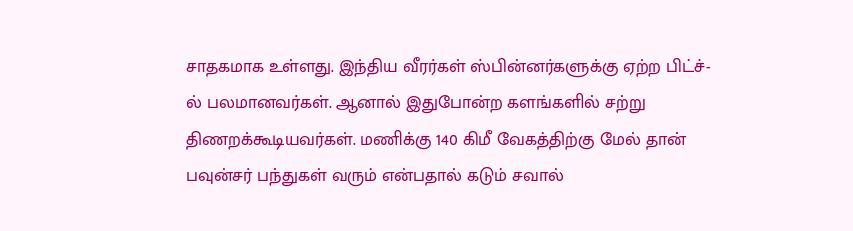சாதகமாக உள்ளது. இந்திய வீரர்கள் ஸ்பின்னர்களுக்கு ஏற்ற பிட்ச்-ல் பலமானவர்கள். ஆனால் இதுபோன்ற களங்களில் சற்று திணறக்கூடியவர்கள். மணிக்கு 140 கிமீ வேகத்திற்கு மேல் தான் பவுன்சர் பந்துகள் வரும் என்பதால் கடும் சவால்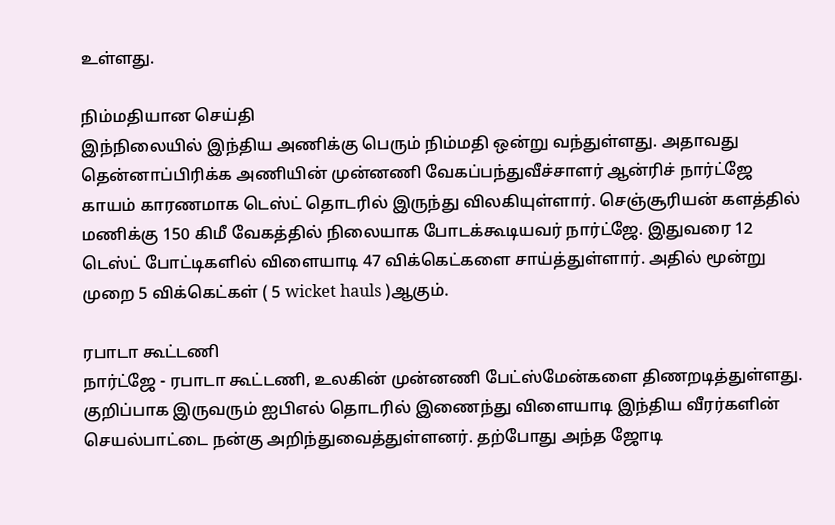உள்ளது.

நிம்மதியான செய்தி
இந்நிலையில் இந்திய அணிக்கு பெரும் நிம்மதி ஒன்று வந்துள்ளது. அதாவது தென்னாப்பிரிக்க அணியின் முன்னணி வேகப்பந்துவீச்சாளர் ஆன்ரிச் நார்ட்ஜே காயம் காரணமாக டெஸ்ட் தொடரில் இருந்து விலகியுள்ளார். செஞ்சூரியன் களத்தில் மணிக்கு 150 கிமீ வேகத்தில் நிலையாக போடக்கூடியவர் நார்ட்ஜே. இதுவரை 12 டெஸ்ட் போட்டிகளில் விளையாடி 47 விக்கெட்களை சாய்த்துள்ளார். அதில் மூன்று முறை 5 விக்கெட்கள் ( 5 wicket hauls )ஆகும்.

ரபாடா கூட்டணி
நார்ட்ஜே - ரபாடா கூட்டணி, உலகின் முன்னணி பேட்ஸ்மேன்களை திணறடித்துள்ளது. குறிப்பாக இருவரும் ஐபிஎல் தொடரில் இணைந்து விளையாடி இந்திய வீரர்களின் செயல்பாட்டை நன்கு அறிந்துவைத்துள்ளனர். தற்போது அந்த ஜோடி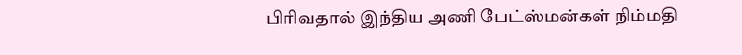பிரிவதால் இந்திய அணி பேட்ஸ்மன்கள் நிம்மதி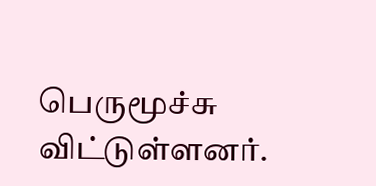பெருமூச்சு விட்டுள்ளனர்.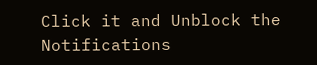Click it and Unblock the Notifications